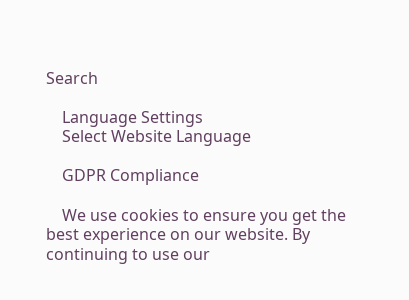Search

    Language Settings
    Select Website Language

    GDPR Compliance

    We use cookies to ensure you get the best experience on our website. By continuing to use our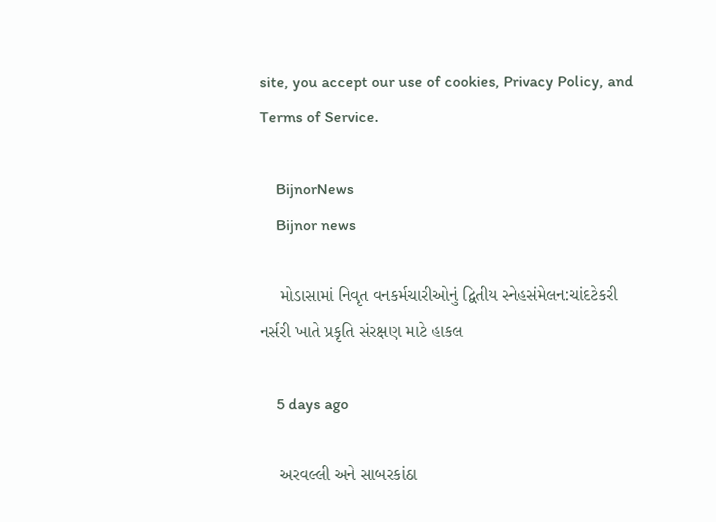site, you accept our use of cookies, Privacy Policy, and Terms of Service.

    BijnorNews
    Bijnor news

    મોડાસામાં નિવૃત વનકર્મચારીઓનું દ્વિતીય સ્નેહસંમેલન:ચાંદટેકરી નર્સરી ખાતે પ્રકૃતિ સંરક્ષણ માટે હાકલ

    5 days ago

    અરવલ્લી અને સાબરકાંઠા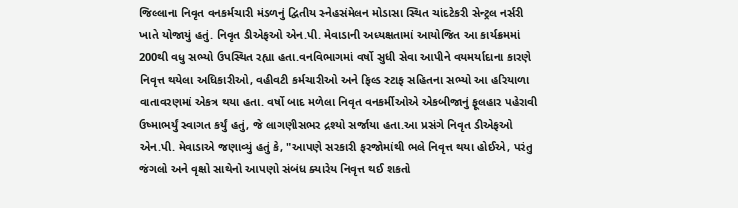જિલ્લાના નિવૃત વનકર્મચારી મંડળનું દ્વિતીય સ્નેહસંમેલન મોડાસા સ્થિત ચાંદટેકરી સેન્ટ્રલ નર્સરી ખાતે યોજાયું હતું. નિવૃત ડીએફઓ એન.પી. મેવાડાની અધ્યક્ષતામાં આયોજિત આ કાર્યક્રમમાં 200થી વધુ સભ્યો ઉપસ્થિત રહ્યા હતા.વનવિભાગમાં વર્ષો સુધી સેવા આપીને વયમર્યાદાના કારણે નિવૃત્ત થયેલા અધિકારીઓ, વહીવટી કર્મચારીઓ અને ફિલ્ડ સ્ટાફ સહિતના સભ્યો આ હરિયાળા વાતાવરણમાં એકત્ર થયા હતા. વર્ષો બાદ મળેલા નિવૃત વનકર્મીઓએ એકબીજાનું ફૂલહાર પહેરાવી ઉષ્માભર્યું સ્વાગત કર્યું હતું, જે લાગણીસભર દ્રશ્યો સર્જાયા હતા.આ પ્રસંગે નિવૃત ડીએફઓ એન.પી. મેવાડાએ જણાવ્યું હતું કે, "આપણે સરકારી ફરજોમાંથી ભલે નિવૃત્ત થયા હોઈએ, પરંતુ જંગલો અને વૃક્ષો સાથેનો આપણો સંબંધ ક્યારેય નિવૃત્ત થઈ શકતો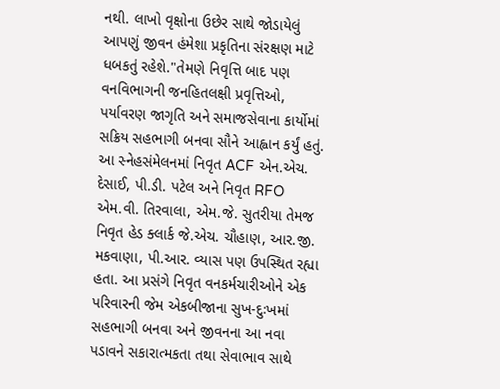નથી. લાખો વૃક્ષોના ઉછેર સાથે જોડાયેલું આપણું જીવન હંમેશા પ્રકૃતિના સંરક્ષણ માટે ધબકતું રહેશે."તેમણે નિવૃત્તિ બાદ પણ વનવિભાગની જનહિતલક્ષી પ્રવૃત્તિઓ, પર્યાવરણ જાગૃતિ અને સમાજસેવાના કાર્યોમાં સક્રિય સહભાગી બનવા સૌને આહ્વાન કર્યું હતું. આ સ્નેહસંમેલનમાં નિવૃત ACF એન.એચ. દેસાઈ, પી.ડી. પટેલ અને નિવૃત RFO એમ.વી. તિરવાલા, એમ.જે. સુતરીયા તેમજ નિવૃત હેડ ક્લાર્ક જે.એચ. ચૌહાણ, આર.જી. મકવાણા, પી.આર. વ્યાસ પણ ઉપસ્થિત રહ્યા હતા. આ પ્રસંગે નિવૃત વનકર્મચારીઓને એક પરિવારની જેમ એકબીજાના સુખ-દુઃખમાં સહભાગી બનવા અને જીવનના આ નવા પડાવને સકારાત્મકતા તથા સેવાભાવ સાથે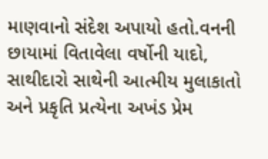માણવાનો સંદેશ અપાયો હતો.વનની છાયામાં વિતાવેલા વર્ષોની યાદો, સાથીદારો સાથેની આત્મીય મુલાકાતો અને પ્રકૃતિ પ્રત્યેના અખંડ પ્રેમ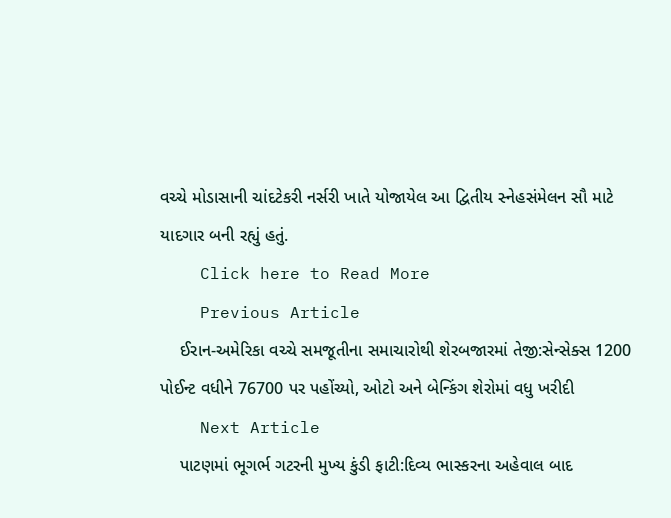વચ્ચે મોડાસાની ચાંદટેકરી નર્સરી ખાતે યોજાયેલ આ દ્વિતીય સ્નેહસંમેલન સૌ માટે યાદગાર બની રહ્યું હતું.
    Click here to Read More
    Previous Article
    ઈરાન-અમેરિકા વચ્ચે સમજૂતીના સમાચારોથી શેરબજારમાં તેજી:સેન્સેક્સ 1200 પોઈન્ટ વધીને 76700 પર પહોંચ્યો, ઓટો અને બેન્કિંગ શેરોમાં વધુ ખરીદી
    Next Article
    પાટણમાં ભૂગર્ભ ગટરની મુખ્ય કુંડી ફાટી:દિવ્ય ભાસ્કરના અહેવાલ બાદ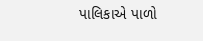પાલિકાએ પાળો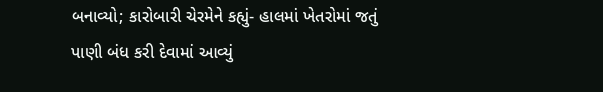બનાવ્યો; કારોબારી ચેરમેને કહ્યું- હાલમાં ખેતરોમાં જતું પાણી બંધ કરી દેવામાં આવ્યું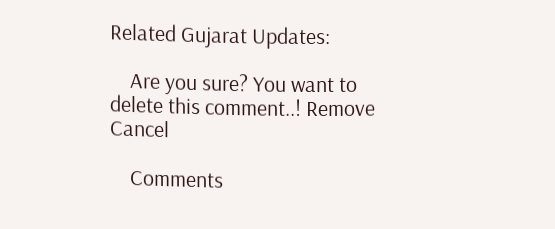Related Gujarat Updates:

    Are you sure? You want to delete this comment..! Remove Cancel

    Comments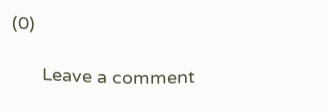(0)

      Leave a comment